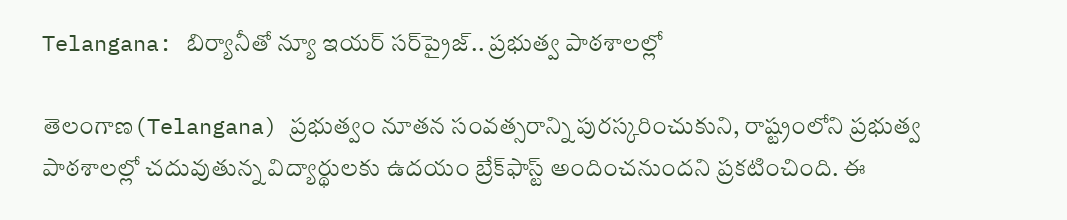Telangana: బిర్యానీతో న్యూ ఇయర్ సర్‌ప్రైజ్.. ప్రభుత్వ పాఠశాలల్లో

తెలంగాణ(Telangana) ప్రభుత్వం నూతన సంవత్సరాన్ని పురస్కరించుకుని, రాష్ట్రంలోని ప్రభుత్వ పాఠశాలల్లో చదువుతున్న విద్యార్థులకు ఉదయం బ్రేక్‌ఫాస్ట్ అందించనుందని ప్రకటించింది. ఈ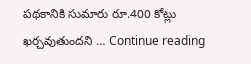పథకానికి సుమారు రూ.400 కోట్లు ఖర్చవుతుందని … Continue reading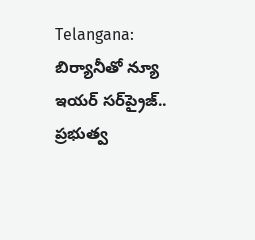Telangana: బిర్యానీతో న్యూ ఇయర్ సర్‌ప్రైజ్.. ప్రభుత్వ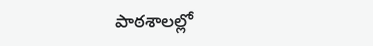పాఠశాలల్లో